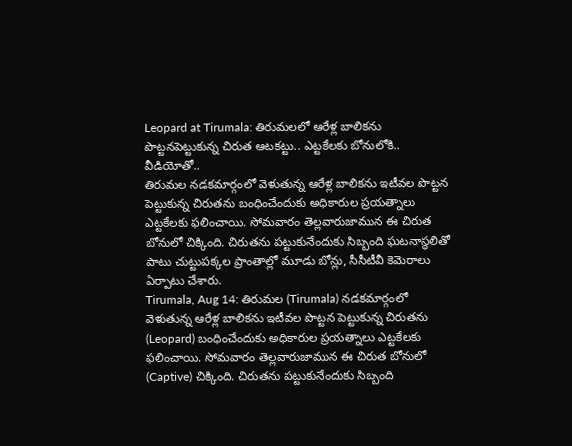Leopard at Tirumala: తిరుమలలో ఆరేళ్ల బాలికను పొట్టనపెట్టుకున్న చిరుత ఆటకట్టు.. ఎట్టకేలకు బోనులోకి.. వీడియోతో..
తిరుమల నడకమార్గంలో వెళుతున్న ఆరేళ్ల బాలికను ఇటీవల పొట్టన పెట్టుకున్న చిరుతను బంధించేందుకు అధికారుల ప్రయత్నాలు ఎట్టకేలకు ఫలించాయి. సోమవారం తెల్లవారుజామున ఈ చిరుత బోనులో చిక్కింది. చిరుతను పట్టుకునేందుకు సిబ్బంది ఘటనాస్థలితో పాటు చుట్టుపక్కల ప్రాంతాల్లో మూడు బోన్లు, సీసీటీవీ కెమెరాలు ఏర్పాటు చేశారు.
Tirumala, Aug 14: తిరుమల (Tirumala) నడకమార్గంలో వెళుతున్న ఆరేళ్ల బాలికను ఇటీవల పొట్టన పెట్టుకున్న చిరుతను (Leopard) బంధించేందుకు అధికారుల ప్రయత్నాలు ఎట్టకేలకు ఫలించాయి. సోమవారం తెల్లవారుజామున ఈ చిరుత బోనులో (Captive) చిక్కింది. చిరుతను పట్టుకునేందుకు సిబ్బంది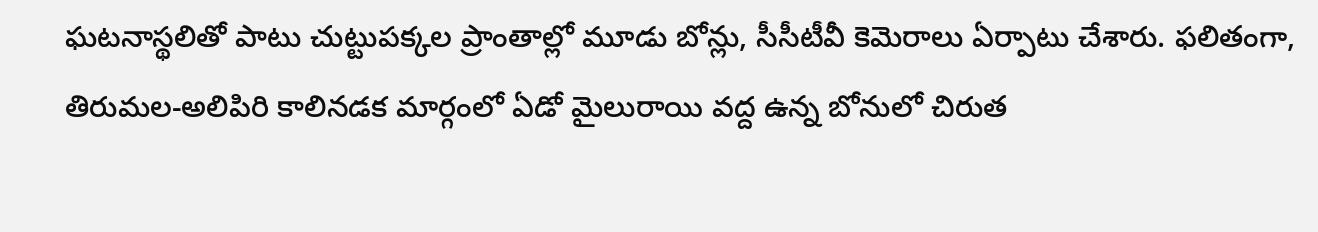ఘటనాస్థలితో పాటు చుట్టుపక్కల ప్రాంతాల్లో మూడు బోన్లు, సీసీటీవీ కెమెరాలు ఏర్పాటు చేశారు. ఫలితంగా, తిరుమల-అలిపిరి కాలినడక మార్గంలో ఏడో మైలురాయి వద్ద ఉన్న బోనులో చిరుత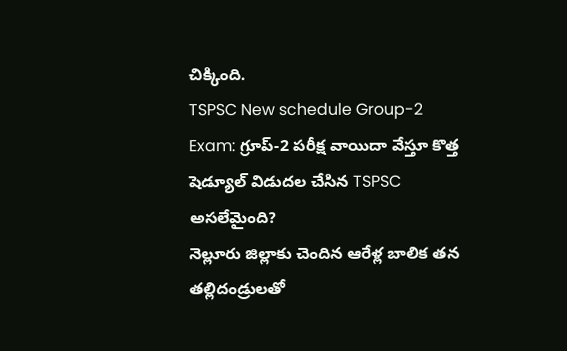చిక్కింది.
TSPSC New schedule Group-2 Exam: గ్రూప్-2 పరీక్ష వాయిదా వేస్తూ కొత్త షెడ్యూల్ విడుదల చేసిన TSPSC
అసలేమైంది?
నెల్లూరు జిల్లాకు చెందిన ఆరేళ్ల బాలిక తన తల్లిదండ్రులతో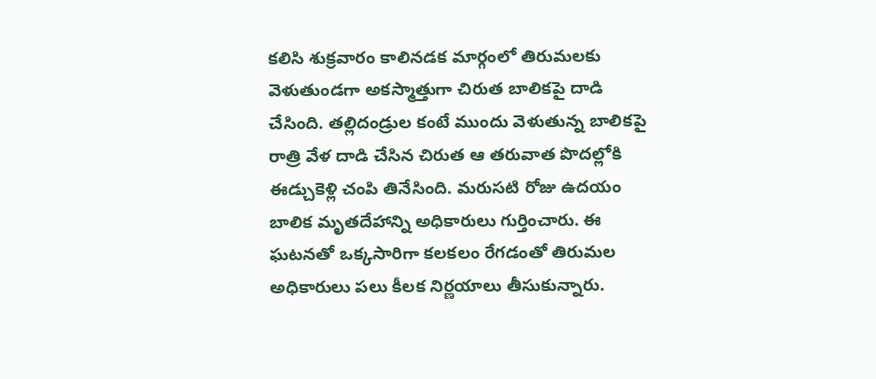కలిసి శుక్రవారం కాలినడక మార్గంలో తిరుమలకు వెళుతుండగా అకస్మాత్తుగా చిరుత బాలికపై దాడి చేసింది. తల్లిదండ్రుల కంటే ముందు వెళుతున్న బాలికపై రాత్రి వేళ దాడి చేసిన చిరుత ఆ తరువాత పొదల్లోకి ఈడ్చుకెళ్లి చంపి తినేసింది. మరుసటి రోజు ఉదయం బాలిక మృతదేహాన్ని అధికారులు గుర్తించారు. ఈ ఘటనతో ఒక్కసారిగా కలకలం రేగడంతో తిరుమల అధికారులు పలు కీలక నిర్ణయాలు తీసుకున్నారు.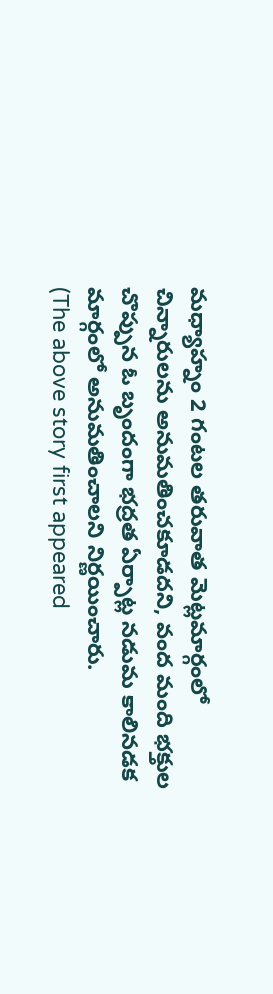మధ్యాహ్నం 2 గంటల తరువాత మెట్లమార్గంలో చిన్నారులను అనుమతించకూడదని, వంద మంది భక్తుల చొప్పున ఓ బృందంగా భద్రత ఏర్పాట్ల నడుమ కాలినడక మార్గంలో అనుమతించాలని నిర్ణయించారు.
(The above story first appeared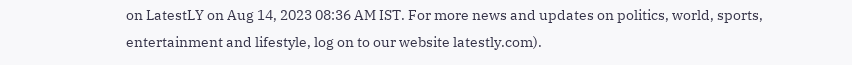on LatestLY on Aug 14, 2023 08:36 AM IST. For more news and updates on politics, world, sports, entertainment and lifestyle, log on to our website latestly.com).